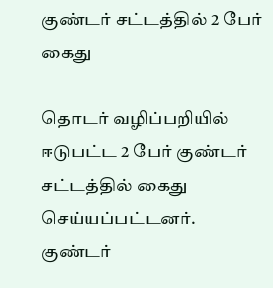குண்டர் சட்டத்தில் 2 பேர் கைது

தொடர் வழிப்பறியில் ஈடுபட்ட 2 பேர் குண்டர் சட்டத்தில் கைது செய்யப்பட்டனர்.
குண்டர்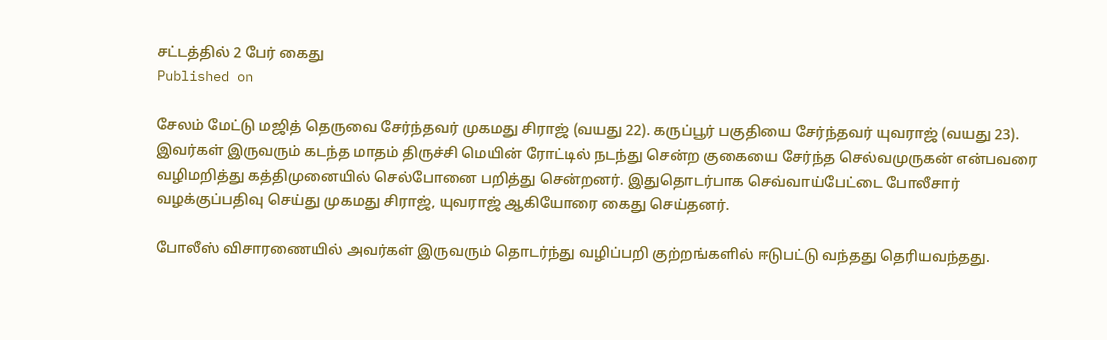சட்டத்தில் 2 பேர் கைது
Published on

சேலம் மேட்டு மஜித் தெருவை சேர்ந்தவர் முகமது சிராஜ் (வயது 22). கருப்பூர் பகுதியை சேர்ந்தவர் யுவராஜ் (வயது 23). இவர்கள் இருவரும் கடந்த மாதம் திருச்சி மெயின் ரோட்டில் நடந்து சென்ற குகையை சேர்ந்த செல்வமுருகன் என்பவரை வழிமறித்து கத்திமுனையில் செல்போனை பறித்து சென்றனர். இதுதொடர்பாக செவ்வாய்பேட்டை போலீசார் வழக்குப்பதிவு செய்து முகமது சிராஜ், யுவராஜ் ஆகியோரை கைது செய்தனர்.

போலீஸ் விசாரணையில் அவர்கள் இருவரும் தொடர்ந்து வழிப்பறி குற்றங்களில் ஈடுபட்டு வந்தது தெரியவந்தது.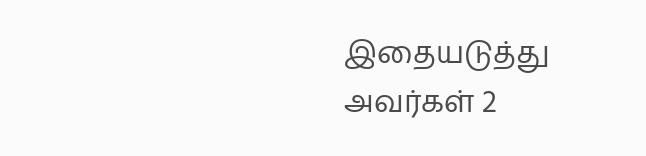இதையடுத்து அவர்கள் 2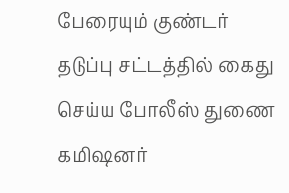பேரையும் குண்டர் தடுப்பு சட்டத்தில் கைது செய்ய போலீஸ் துணை கமிஷனர்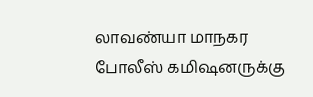லாவண்யா மாநகர போலீஸ் கமிஷனருக்கு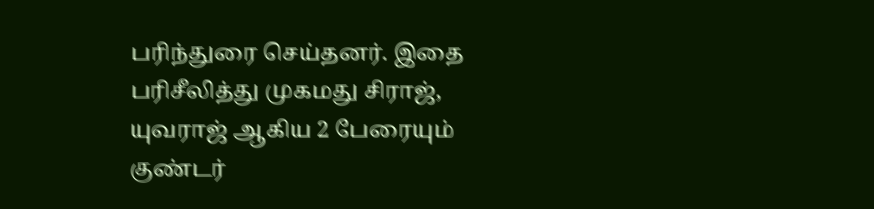பரிந்துரை செய்தனர். இதை பரிசீலித்து முகமது சிராஜ், யுவராஜ் ஆகிய 2 பேரையும் குண்டர்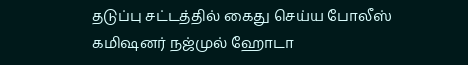தடுப்பு சட்டத்தில் கைது செய்ய போலீஸ் கமிஷனர் நஜ்முல் ஹோடா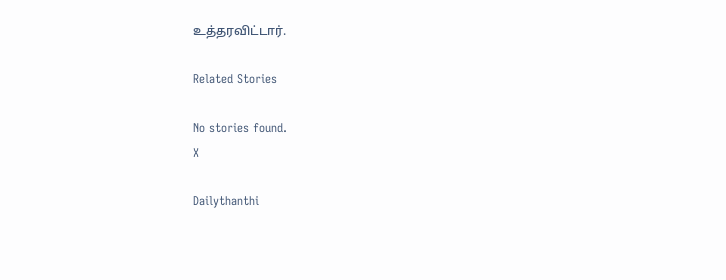உத்தரவிட்டார்.

Related Stories

No stories found.
X

Dailythanthi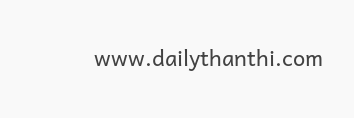www.dailythanthi.com